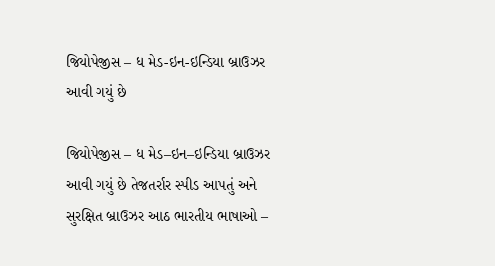જિયોપેજીસ – ધ મેડ-ઇન-ઇન્ડિયા બ્રાઉઝર આવી ગયું છે

જિયોપેજીસ – ધ મેડ–ઇન–ઇન્ડિયા બ્રાઉઝર આવી ગયું છે તેજતર્રાર સ્પીડ આપતું અને સુરક્ષિત બ્રાઉઝર આઠ ભારતીય ભાષાઓ –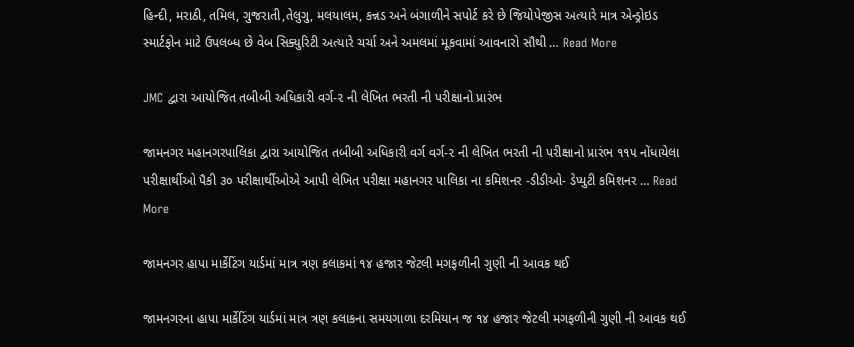હિન્દી, મરાઠી, તમિલ, ગુજરાતી,તેલુગુ, મલયાલમ, કન્નડ અને બંગાળીને સપોર્ટ કરે છે જિયોપેજીસ અત્યારે માત્ર એન્ડ્રોઇડ સ્માર્ટફોન માટે ઉપલબ્ધ છે વેબ સિક્યુરિટી અત્યારે ચર્ચા અને અમલમાં મૂકવામાં આવનારો સૌથી … Read More

JMC દ્વારા આયોજિત તબીબી અધિકારી વર્ગ-૨ ની લેખિત ભરતી ની પરીક્ષાનો પ્રારંભ

જામનગર મહાનગરપાલિકા દ્વારા આયોજિત તબીબી અધિકારી વર્ગ વર્ગ-૨ ની લેખિત ભરતી ની પરીક્ષાનો પ્રારંભ ૧૧૫ નોંધાયેલા પરીક્ષાર્થીઓ પૈકી ૩૦ પરીક્ષાર્થીઓએ આપી લેખિત પરીક્ષા મહાનગર પાલિકા ના કમિશનર -ડીડીઓ- ડેપ્યુટી કમિશનર … Read More

જામનગર હાપા માર્કેટિંગ યાર્ડમાં માત્ર ત્રણ કલાકમાં ૧૪ હજાર જેટલી મગફળીની ગુણી ની આવક થઈ

જામનગરના હાપા માર્કેટિંગ યાર્ડમાં માત્ર ત્રણ કલાકના સમયગાળા દરમિયાન જ ૧૪ હજાર જેટલી મગફળીની ગુણી ની આવક થઈ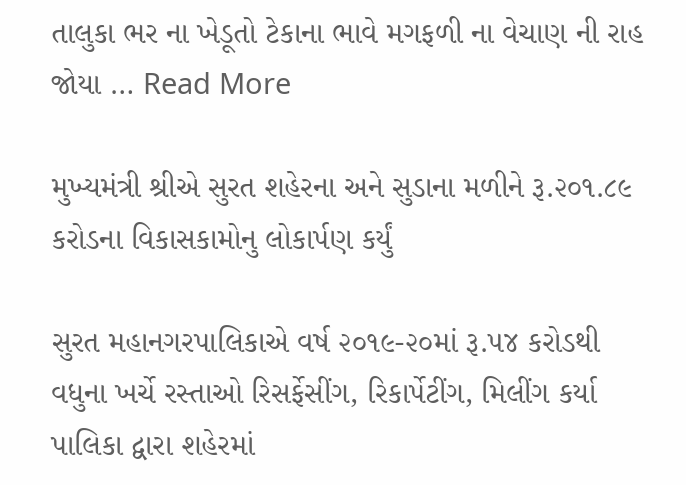તાલુકા ભર ના ખેડૂતો ટેકાના ભાવે મગફળી ના વેચાણ ની રાહ જોયા … Read More

મુખ્યમંત્રી શ્રીએ સુરત શહેરના અને સુડાના મળીને રૂ.૨૦૧.૮૯ કરોડના વિકાસકામોનુ લોકાર્પણ કર્યું

સુરત મહાનગરપાલિકાએ વર્ષ ૨૦૧૯-૨૦માં રૂ.૫૪ કરોડથી વધુના ખર્ચે રસ્તાઓ રિસર્ફેસીંગ, રિકાર્પેટીંગ, મિલીંગ કર્યા પાલિકા દ્વારા શહેરમાં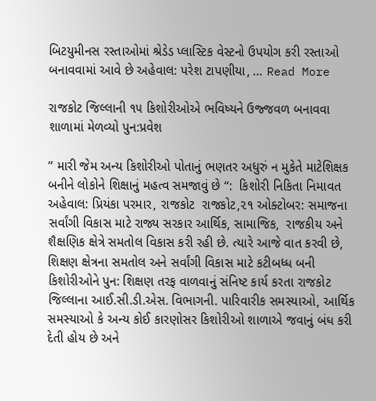બિટયુમીનસ રસ્તાઓમાં શ્રેડેડ પ્લાસ્ટિક વેસ્ટનો ઉપયોગ કરી રસ્તાઓ બનાવવામાં આવે છે અહેવાલ: પરેશ ટાપણીયા, … Read More

રાજકોટ જિલ્લાની ૧૫ કિશોરીઓએ ભવિષ્યને ઉજ્જવળ બનાવવા શાળામાં મેળવ્યો પુન:પ્રવેશ

” મારી જેમ અન્ય કિશોરીઓ પોતાનું ભણતર અધુરું ન મુકેતે માટેશિક્ષક બનીને લોકોને શિક્ષાનું મહત્વ સમજાવું છે “:  કિશોરી નિકિતા નિમાવત અહેવાલ: પ્રિયંકા પરમાર, રાજકોટ  રાજકોટ,૨૧ ઓક્ટોબર: સમાજના સર્વાંગી વિકાસ માટે રાજ્ય સરકાર આર્થિક, સામાજિક,  રાજકીય અને શૈક્ષણિક ક્ષેત્રે સમતોલ વિકાસ કરી રહી છે. ત્યારે આજે વાત કરવી છે, શિક્ષણ ક્ષેત્રના સમતોલ અને સર્વાંગી વિકાસ માટે કટીબધ્ધ બની કિશોરીઓને પુન: શિક્ષણ તરફ વાળવાનું સંનિષ્ટ કાર્ય કરતા રાજકોટ જિલ્લાના આઈ.સી.ડી.એસ. વિભાગની. પારિવારીક સમસ્યાઓ, આર્થિક સમસ્યાઓ કે અન્ય કોઈ કારણોસર કિશોરીઓ શાળાએ જવાનું બંધ કરી દેતી હોય છે અને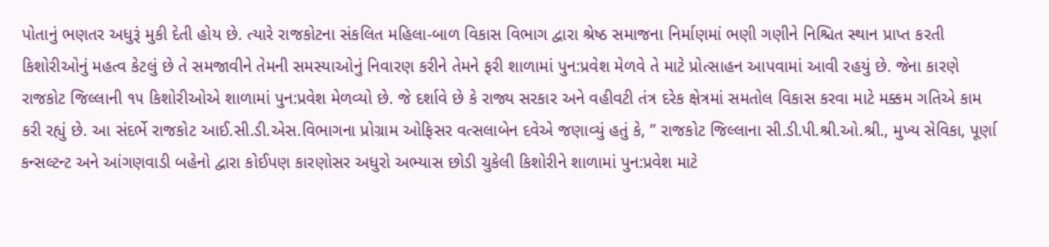પોતાનું ભણતર અધુરૂં મુકી દેતી હોય છે. ત્યારે રાજકોટના સંકલિત મહિલા-બાળ વિકાસ વિભાગ દ્વારા શ્રેષ્ઠ સમાજના નિર્માણમાં ભણી ગણીને નિશ્ચિત સ્થાન પ્રાપ્ત કરતી કિશોરીઓનું મહત્વ કેટલું છે તે સમજાવીને તેમની સમસ્યાઓનું નિવારણ કરીને તેમને ફરી શાળામાં પુન:પ્રવેશ મેળવે તે માટે પ્રોત્સાહન આપવામાં આવી રહયું છે. જેના કારણે રાજકોટ જિલ્લાની ૧૫ કિશોરીઓએ શાળામાં પુન:પ્રવેશ મેળવ્યો છે. જે દર્શાવે છે કે રાજ્ય સરકાર અને વહીવટી તંત્ર દરેક ક્ષેત્રમાં સમતોલ વિકાસ કરવા માટે મક્કમ ગતિએ કામ કરી રહ્યું છે. આ સંદર્ભે રાજકોટ આઈ.સી.ડી.એસ.વિભાગના પ્રોગ્રામ ઓફિસર વત્સલાબેન દવેએ જણાવ્યું હતું કે, ” રાજકોટ જિલ્લાના સી.ડી.પી.શ્રી.ઓ.શ્રી., મુખ્ય સેવિકા, પૂર્ણા કન્સલ્ટન્ટ અને આંગણવાડી બહેનો દ્વારા કોઈપણ કારણોસર અધુરો અભ્યાસ છોડી ચુકેલી કિશોરીને શાળામાં પુન:પ્રવેશ માટે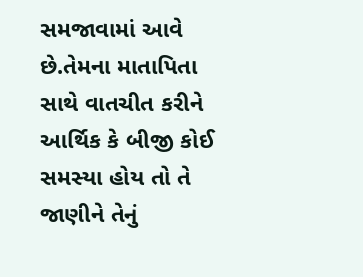સમજાવામાં આવે છે.તેમના માતાપિતા સાથે વાતચીત કરીને આર્થિક કે બીજી કોઈ સમસ્યા હોય તો તે જાણીને તેનું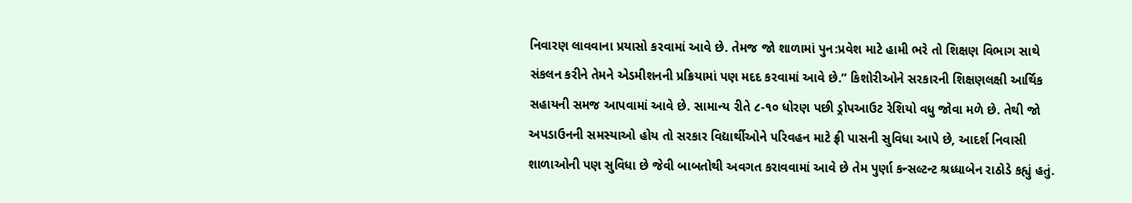નિવારણ લાવવાના પ્રયાસો કરવામાં આવે છે. તેમજ જો શાળામાં પુન:પ્રવેશ માટે હામી ભરે તો શિક્ષણ વિભાગ સાથે સંકલન કરીને તેમને એડમીશનની પ્રક્રિયામાં પણ મદદ કરવામાં આવે છે.” કિશોરીઓને સરકારની શિક્ષણલક્ષી આર્થિક સહાયની સમજ આપવામાં આવે છે. સામાન્ય રીતે ૮-૧૦ ધોરણ પછી ડ્રોપઆઉટ રેશિયો વધુ જોવા મળે છે. તેથી જો અપડાઉનની સમસ્યાઓ હોય તો સરકાર વિદ્યાર્થીઓને પરિવહન માટે ફ્રી પાસની સુવિધા આપે છે, આદર્શ નિવાસી શાળાઓની પણ સુવિધા છે જેવી બાબતોથી અવગત કરાવવામાં આવે છે તેમ પુર્ણા કન્સલ્ટન્ટ શ્રધ્ધાબેન રાઠોડે કહ્યું હતું.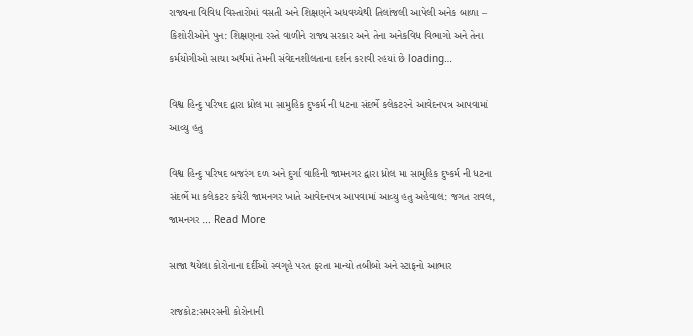રાજ્યના વિવિધ વિસ્તારોમાં વસતી અને શિક્ષણને અધવચ્ચેથી તિલાંજલી આપેલી અનેક બાળા – કિશોરીઓને પુન: શિક્ષણના રસ્તે વાળીને રાજ્ય સરકાર અને તેના અનેકવિધ વિભાગો અને તેના કર્મયોગીઓ સાચા અર્થમાં તેમની સંવેદનશીલતાના દર્શન કરાવી રહયાં છે loading…

વિશ્વ હિન્દુ પરિષદ દ્વારા ધ્રોલ મા સામુહિક દુષ્કર્મ ની ધટના સંદર્ભે કલેકટરને આવેદનપત્ર આપવામાં આવ્યુ હતુ

વિશ્વ હિન્દુ પરિષદ બજરંગ દળ અને દુર્ગા વાહિની જામનગર દ્વારા ધ્રોલ મા સામુહિક દુષ્કર્મ ની ધટના સંદર્ભે મા કલેકટર કચેરી જામનગર ખાતે આવેદનપત્ર આપવામાં આવ્યુ હતુ અહેવાલ: જગત રાવલ, જામનગર … Read More

સાજા થયેલા કોરોનાના દર્દીઓ સ્વગૃહે પરત ફરતા માન્યો તબીબો અને સ્ટાફનો આભાર

રાજકોટ:સમરસની કોરોનાની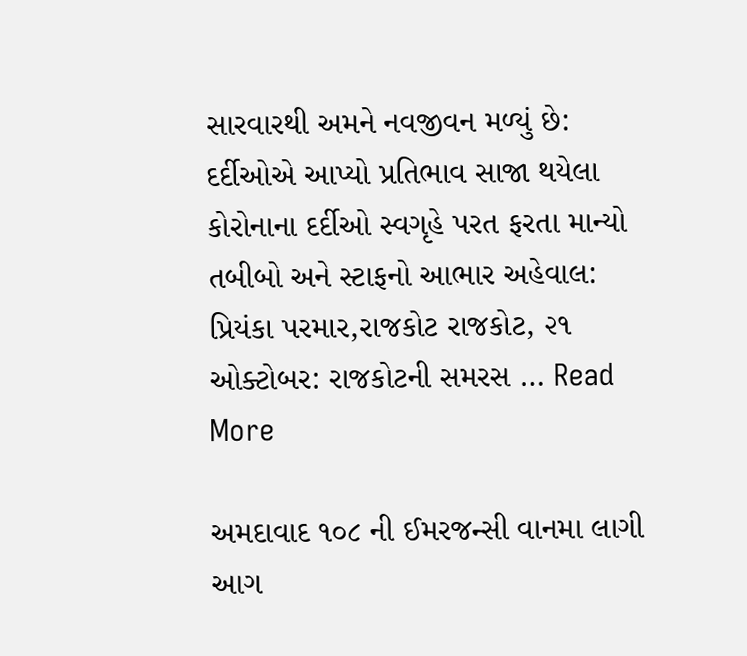સારવારથી અમને નવજીવન મળ્યું છે: દર્દીઓએ આપ્યો પ્રતિભાવ સાજા થયેલા કોરોનાના દર્દીઓ સ્વગૃહે પરત ફરતા માન્યો તબીબો અને સ્ટાફનો આભાર અહેવાલ: પ્રિયંકા પરમાર,રાજકોટ રાજકોટ, ૨૧ ઓક્ટોબર: રાજકોટની સમરસ … Read More

અમદાવાદ ૧૦૮ ની ઈમરજન્સી વાનમા લાગી આગ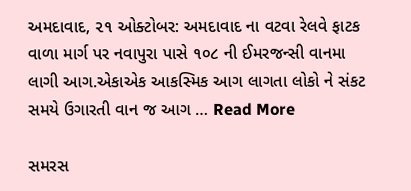અમદાવાદ, ૨૧ ઓક્ટોબર: અમદાવાદ ના વટવા રેલવે ફાટક વાળા માર્ગ પર નવાપુરા પાસે ૧૦૮ ની ઈમરજન્સી વાનમા લાગી આગ.એકાએક આકસ્મિક આગ લાગતા લોકો ને સંકટ સમયે ઉગારતી વાન જ આગ … Read More

સમરસ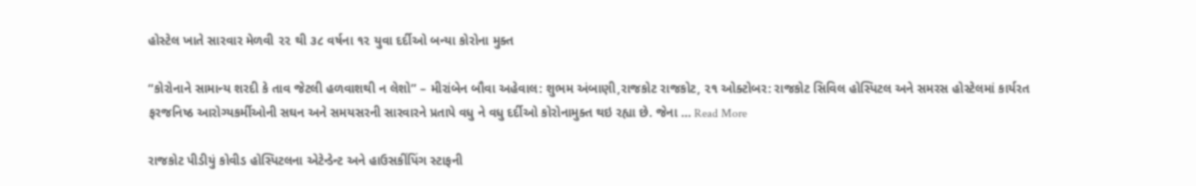હોસ્ટેલ ખાતે સારવાર મેળવી ૨૨ થી ૩૮ વર્ષના ૧૨ યુવા દર્દીઓ બન્યા કોરોના મુક્ત

“કોરોનાને સામાન્ય શરદી કે તાવ જેટલી હળવાશથી ન લેશો” – મીરાંબેન બૌવા અહેવાલ: શુભમ અંબાણી,રાજકોટ રાજકોટ, ૨૧ ઓક્ટોબર: રાજકોટ સિવિલ હોસ્પિટલ અને સમરસ હોસ્ટેલમાં કાર્યરત ફરજનિષ્ઠ આરોગ્યકર્મીઓની સઘન અને સમયસરની સારવારને પ્રતાપે વધુ ને વધુ દર્દીઓ કોરોનામુક્ત થઇ રહ્યા છે. જેના … Read More

રાજકોટ પીડીયું કોવીડ હોસ્પિટલના એટેન્ડેન્ટ અને હાઉસકીંપિંગ સ્ટાફની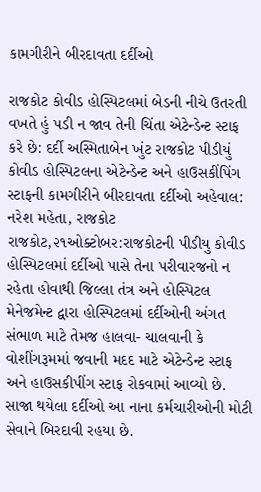કામગીરીને બીરદાવતા દર્દીઓ

રાજકોટ કોવીડ હોસ્પિટલમાં બેડની નીચે ઉતરતી વખતે હું પડી ન જાવ તેની ચિંતા એટેન્ડેન્ટ સ્ટાફ કરે છે: દર્દી અસ્મિતાબેન ખુંટ રાજકોટ પીડીયું કોવીડ હોસ્પિટલના એટેન્ડેન્ટ અને હાઉસકીંપિંગ સ્ટાફની કામગીરીને બીરદાવતા દર્દીઓ અહેવાલ: નરેશ મહેતા, રાજકોટ રાજકોટ,૨૧ઓક્ટોબર:રાજકોટની પીડીયુ કોવીડ હોસ્પિટલમાં દર્દીઓ પાસે તેના પરીવારજનો ન રહેતા હોવાથી જિલ્લા તંત્ર અને હોસ્પિટલ મેનેજમેન્ટ દ્વારા હોસ્પિટલમાં દર્દીઓની અંગત સંભાળ માટે તેમજ હાલવા- ચાલવાની કે વોશીંગરૂમમાં જવાની મદદ માટે એટેન્ડેન્ટ સ્ટાફ અને હાઉસકીપીંગ સ્ટાફ રોકવામાં આવ્યો છે. સાજા થયેલા દર્દીઓ આ નાના કર્મચારીઓની મોટી સેવાને બિરદાવી રહયા છે.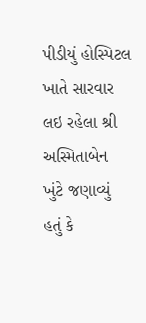પીડીયું હોસ્પિટલ ખાતે સારવાર લઇ રહેલા શ્રી અસ્મિતાબેન ખુંટે જણાવ્યું હતું કે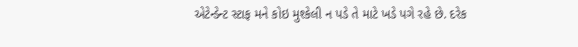એટેન્ડેન્ટ સ્ટાફ મને કોઇ મુશ્કેલી ન પડે તે માટે ખડે પગે રહે છે. દરેક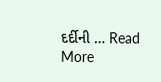દર્દીની … Read More